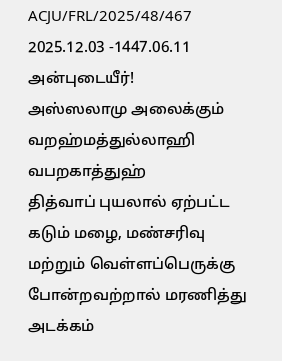ACJU/FRL/2025/48/467
2025.12.03 -1447.06.11
அன்புடையீர்!
அஸ்ஸலாமு அலைக்கும் வறஹ்மத்துல்லாஹி வபறகாத்துஹ்
தித்வாப் புயலால் ஏற்பட்ட கடும் மழை, மண்சரிவு மற்றும் வெள்ளப்பெருக்கு போன்றவற்றால் மரணித்து அடக்கம்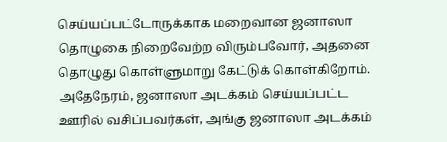செய்யப்பட்டோருக்காக மறைவான ஜனாஸா தொழுகை நிறைவேற்ற விரும்பவோர், அதனை தொழுது கொள்ளுமாறு கேட்டுக் கொள்கிறோம்.
அதேநேரம், ஜனாஸா அடக்கம் செய்யப்பட்ட ஊரில் வசிப்பவர்கள், அங்கு ஜனாஸா அடக்கம்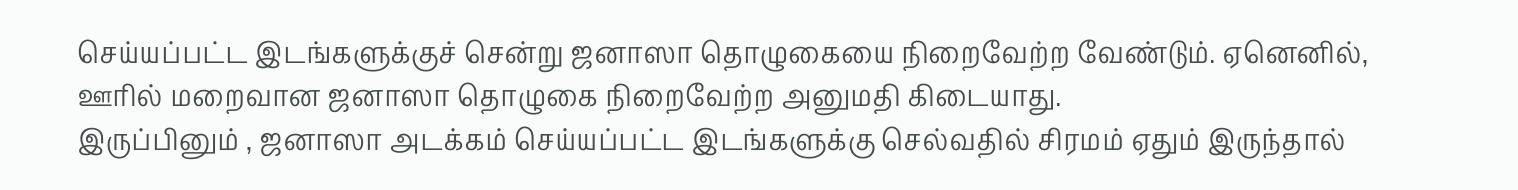செய்யப்பட்ட இடங்களுக்குச் சென்று ஜனாஸா தொழுகையை நிறைவேற்ற வேண்டும். ஏனெனில், ஊரில் மறைவான ஜனாஸா தொழுகை நிறைவேற்ற அனுமதி கிடையாது.
இருப்பினும் , ஜனாஸா அடக்கம் செய்யப்பட்ட இடங்களுக்கு செல்வதில் சிரமம் ஏதும் இருந்தால்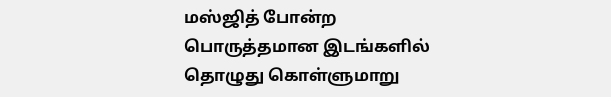மஸ்ஜித் போன்ற பொருத்தமான இடங்களில் தொழுது கொள்ளுமாறு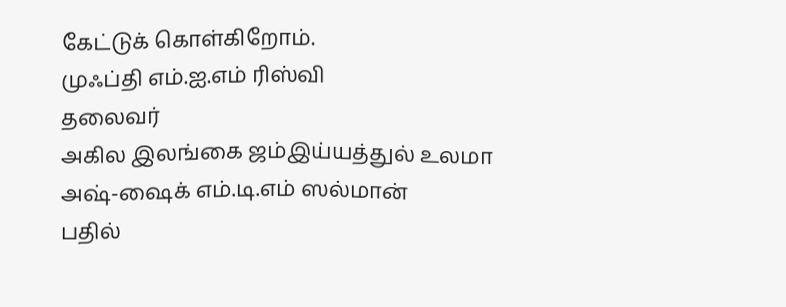கேட்டுக் கொள்கிறோம்.
முஃப்தி எம்.ஐ.எம் ரிஸ்வி
தலைவர்
அகில இலங்கை ஜம்இய்யத்துல் உலமா
அஷ்-ஷைக் எம்.டி.எம் ஸல்மான்
பதில்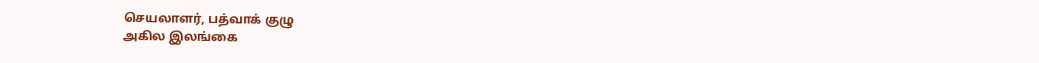செயலாளர், பத்வாக் குழு
அகில இலங்கை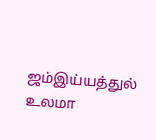ஜம்இய்யத்துல் உலமா